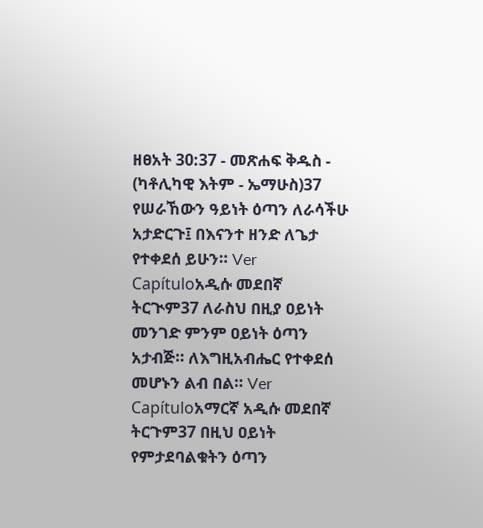ዘፀአት 30:37 - መጽሐፍ ቅዱስ - (ካቶሊካዊ እትም - ኤማሁስ)37 የሠራኸውን ዓይነት ዕጣን ለራሳችሁ አታድርጉ፤ በእናንተ ዘንድ ለጌታ የተቀደሰ ይሁን። Ver Capítuloአዲሱ መደበኛ ትርጒም37 ለራስህ በዚያ ዐይነት መንገድ ምንም ዐይነት ዕጣን አታብጅ። ለእግዚአብሔር የተቀደሰ መሆኑን ልብ በል። Ver Capítuloአማርኛ አዲሱ መደበኛ ትርጉም37 በዚህ ዐይነት የምታደባልቁትን ዕጣን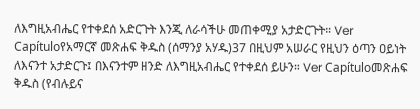ለእግዚአብሔር የተቀደሰ አድርጉት እንጂ ለራሳችሁ መጠቀሚያ አታድርጉት። Ver Capítuloየአማርኛ መጽሐፍ ቅዱስ (ሰማንያ አሃዱ)37 በዚህም አሠራር የዚህን ዕጣን ዐይነት ለእናንተ አታድርጉ፤ በእናንተም ዘንድ ለእግዚአብሔር የተቀደሰ ይሁን። Ver Capítuloመጽሐፍ ቅዱስ (የብሉይና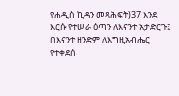የሐዲስ ኪዳን መጻሕፍት)37 እንደ እርሱ የተሠራ ዕጣን ለእናንተ አታድርጉ፤ በእናንተ ዘንድም ለእግዚአብሔር የተቀደሰ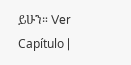ይሁን። Ver Capítulo |